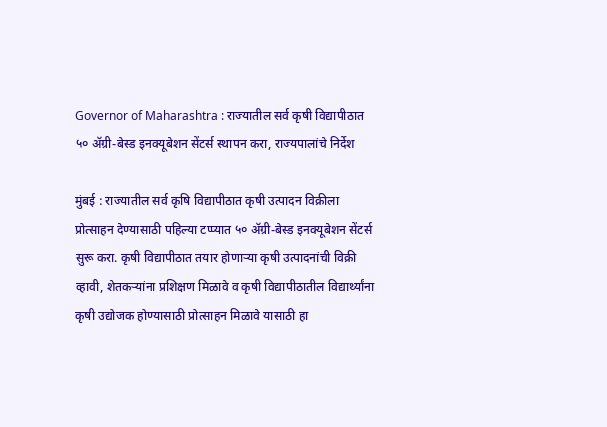Governor of Maharashtra : राज्यातील सर्व कृषी विद्यापीठात ५० ॲग्री-बेस्ड इनक्यूबेशन सेंटर्स स्थापन करा, राज्यपालांचे निर्देश

मुंबई : राज्यातील सर्व कृषि विद्यापीठात कृषी उत्पादन विक्रीला प्रोत्साहन देण्यासाठी पहिल्या टप्प्यात ५० ॲग्री-बेस्ड इनक्यूबेशन सेंटर्स सुरू करा. कृषी विद्यापीठात तयार होणाऱ्या कृषी उत्पादनांची विक्री व्हावी, शेतकऱ्यांना प्रशिक्षण मिळावे व कृषी विद्यापीठातील विद्यार्थ्यांना कृषी उद्योजक होण्यासाठी प्रोत्साहन मिळावे यासाठी हा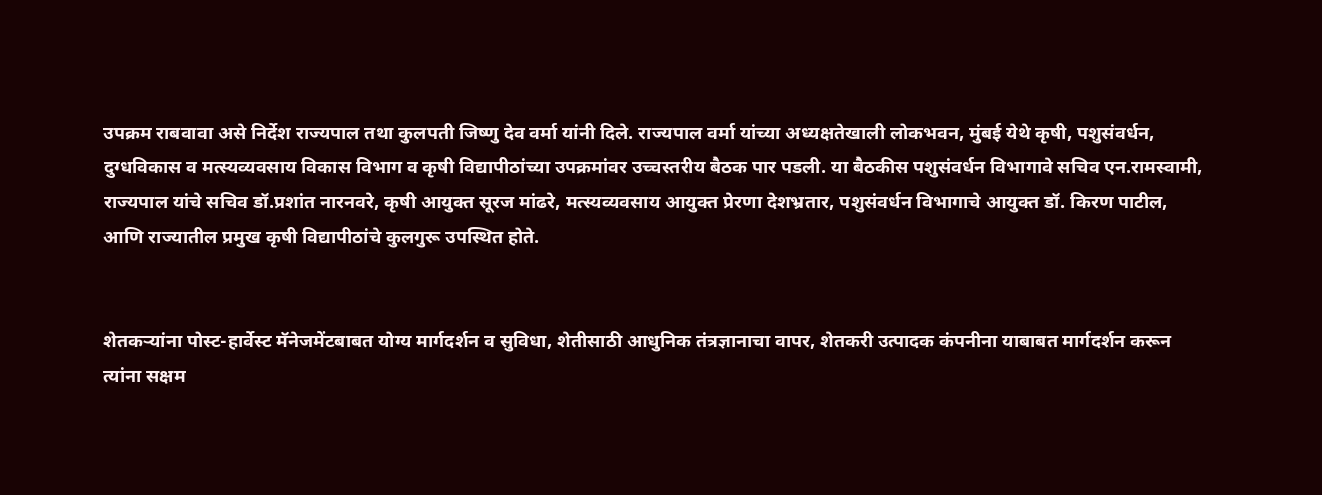उपक्रम राबवावा असे निर्देश राज्यपाल तथा कुलपती जिष्णु देव वर्मा यांनी दिले. राज्यपाल वर्मा यांच्या अध्यक्षतेखाली लोकभवन, मुंबई येथे कृषी, पशुसंवर्धन, दुग्धविकास व मत्स्यव्यवसाय विकास विभाग व कृषी विद्यापीठांच्या उपक्रमांवर उच्चस्तरीय बैठक पार पडली. या बैठकीस पशुसंवर्धन विभागावे सचिव एन.रामस्वामी, राज्यपाल यांचे सचिव डॉ.प्रशांत नारनवरे, कृषी आयुक्त सूरज मांढरे, मत्स्यव्यवसाय आयुक्त प्रेरणा देशभ्रतार, पशुसंवर्धन विभागाचे आयुक्त डॉ. किरण पाटील, आणि राज्यातील प्रमुख कृषी विद्यापीठांचे कुलगुरू उपस्थित होते.


शेतकऱ्यांना पोस्ट-हार्वेस्ट मॅनेजमेंटबाबत योग्य मार्गदर्शन व सुविधा, शेतीसाठी आधुनिक तंत्रज्ञानाचा वापर, शेतकरी उत्पादक कंपनीना याबाबत मार्गदर्शन करून त्यांना सक्षम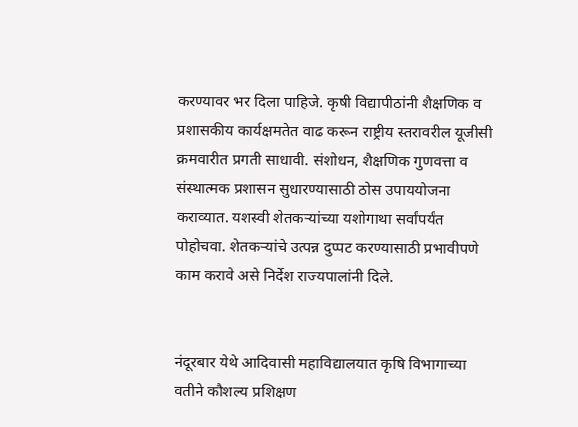करण्यावर भर दिला पाहिजे. कृषी विद्यापीठांनी शैक्षणिक व प्रशासकीय कार्यक्षमतेत वाढ करून राष्ट्रीय स्तरावरील यूजीसी क्रमवारीत प्रगती साधावी. संशोधन, शैक्षणिक गुणवत्ता व संस्थात्मक प्रशासन सुधारण्यासाठी ठोस उपाययोजना कराव्यात. यशस्वी शेतकऱ्यांच्या यशोगाथा सर्वांपर्यंत पोहोचवा. शेतकऱ्यांचे उत्पन्न दुप्पट करण्यासाठी प्रभावीपणे काम करावे असे निर्देश राज्यपालांनी दिले.


नंदूरबार येथे आदिवासी महाविद्यालयात कृषि विभागाच्या वतीने कौशल्य प्रशिक्षण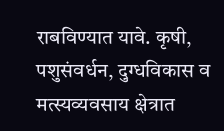राबविण्यात यावे. कृषी, पशुसंवर्धन, दुग्धविकास व मत्स्यव्यवसाय क्षेत्रात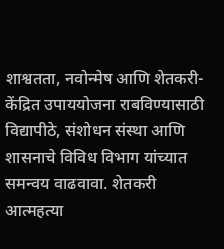शाश्वतता, नवोन्मेष आणि शेतकरी-केंद्रित उपाययोजना राबविण्यासाठी विद्यापीठे, संशोधन संस्था आणि शासनाचे विविध विभाग यांच्यात समन्वय वाढवावा. शेतकरी आत्महत्या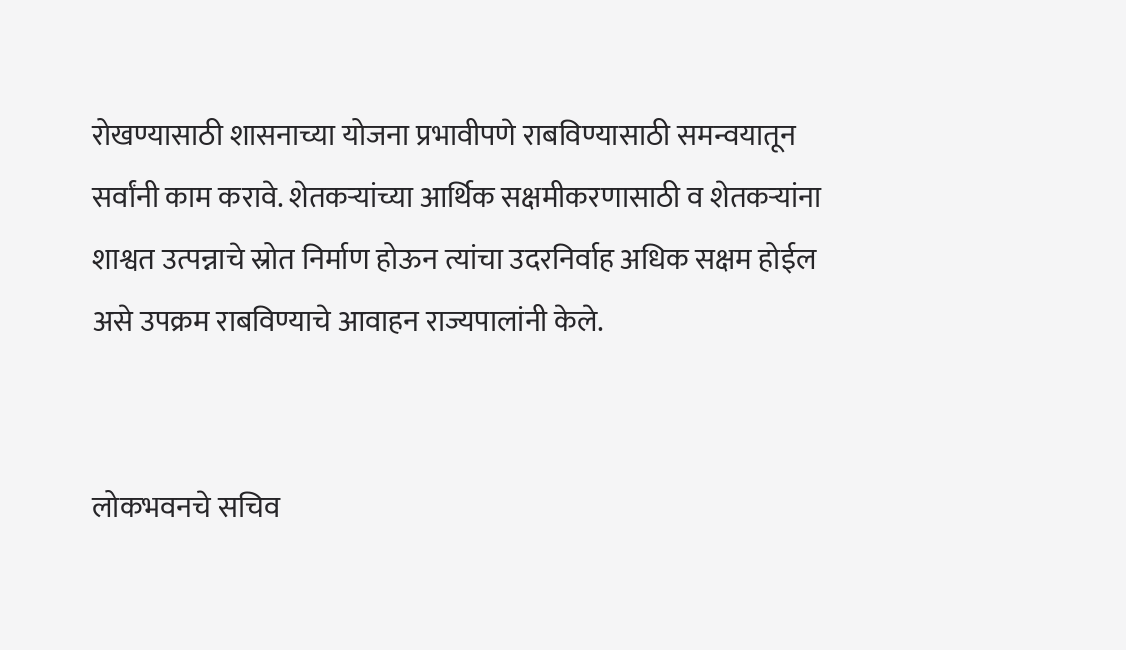रोखण्यासाठी शासनाच्या योजना प्रभावीपणे राबविण्यासाठी समन्वयातून सर्वांनी काम करावे. शेतकऱ्यांच्या आर्थिक सक्षमीकरणासाठी व शेतकऱ्यांना शाश्वत उत्पन्नाचे स्रोत निर्माण होऊन त्यांचा उदरनिर्वाह अधिक सक्षम होईल असे उपक्रम राबविण्याचे आवाहन राज्यपालांनी केले.


लोकभवनचे सचिव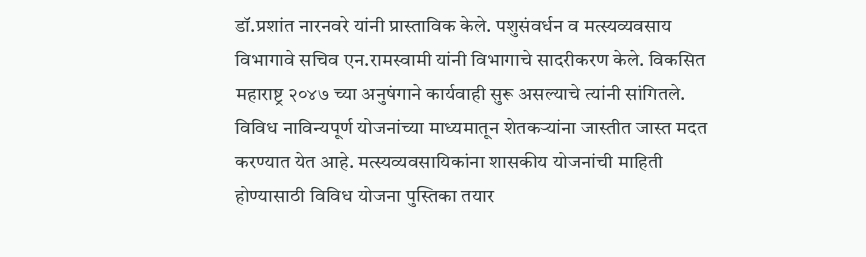डॉ.प्रशांत नारनवरे यांनी प्रास्ताविक केले. पशुसंवर्धन व मत्स्यव्यवसाय विभागावे सचिव एन.रामस्वामी यांनी विभागाचे सादरीकरण केले. विकसित महाराष्ट्र २०४७ च्या अनुषंगाने कार्यवाही सुरू असल्याचे त्यांनी सांगितले. विविध नाविन्यपूर्ण योजनांच्या माध्यमातून शेतकऱ्यांना जास्तीत जास्त मदत करण्यात येत आहे. मत्स्यव्यवसायिकांना शासकीय योजनांची माहिती होण्यासाठी विविध योजना पुस्तिका तयार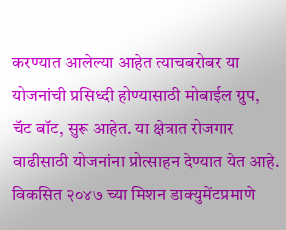करण्यात आलेल्या आहेत त्याचबरोबर या योजनांची प्रसिध्दी होण्यासाठी मोबाईल ग्रुप, चॅट बॉट, सुरू आहेत. या क्षेत्रात रोजगार वाढीसाठी योजनांना प्रोत्साहन देण्यात येत आहे. विकसित २०४७ च्या मिशन डाक्युमेंटप्रमाणे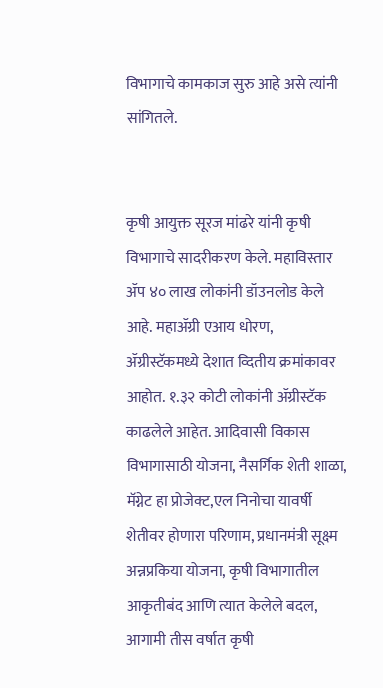विभागाचे कामकाज सुरु आहे असे त्यांनी सांगितले.


कृषी आयुक्त सूरज मांढरे यांनी कृषी विभागाचे सादरीकरण केले. महाविस्तार ॲप ४० लाख लोकांनी डॉउनलोड केले आहे. महाॲग्री एआय धोरण, ॲग्रीस्टॅकमध्ये देशात व्दितीय क्रमांकावर आहोत. १.३२ कोटी लोकांनी ॲग्रीस्टॅक काढलेले आहेत. आदिवासी विकास विभागासाठी योजना, नैसर्गिक शेती शाळा, मॅग्नेट हा प्रोजेक्ट,एल निनोचा यावर्षी शेतीवर होणारा परिणाम, प्रधानमंत्री सूक्ष्म अन्नप्रकिया योजना, कृषी विभागातील आकृतीबंद आणि त्यात केलेले बदल, आगामी तीस वर्षात कृषी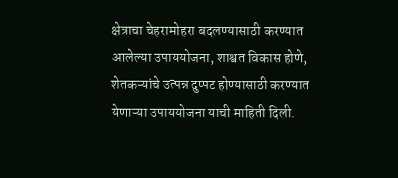क्षेत्राचा चेहरामोहरा बदलण्यासाठी करण्यात आलेल्या उपाययोजना, शाश्वत विकास होणे, शेतकऱ्यांचे उत्पन्न दुप्पट होण्यासाठी करण्यात येणाऱ्या उपाययोजना याची माहिती दिली.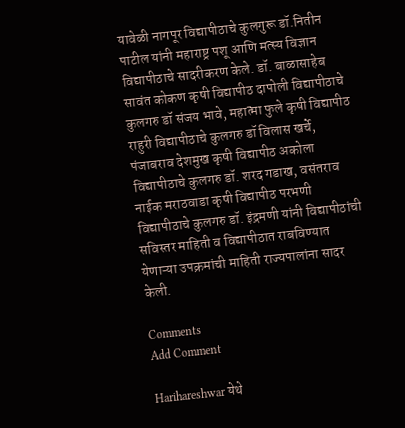यावेळी नागपूर विद्यापीठाचे कुलगुरू डॉ.नितीन पाटील यांनी महाराष्ट्र पशू आणि मत्स्य विज्ञान विद्यापीठाचे सादरीकरण केले. डॉ. बाळासाहेब सावंत कोकण कृषी विद्यापीठ दापोली विद्यापीठाचे कुलगरु डॉ संजय भावे, महात्मा फुले कृषी विद्यापीठ राहुरी विद्यापीठाचे कुलगरु डॉ विलास खर्चे, पंजाबराव देशमुख कृषी विद्यापीठ अकोला विद्यापीठाचे कुलगरु डॉ. शरद गडाख, वसंतराव नाईक मराठवाडा कृषी विद्यापीठ परभणी विद्यापीठाचे कुलगरु डॉ. इंद्रमणी यांनी विद्यापीठांची सविस्तर माहिती व विद्यापीठात राबविण्यात येणाऱ्या उपक्रमांची माहिती राज्यपालांना सादर केली.

Comments
Add Comment

Harihareshwar येथे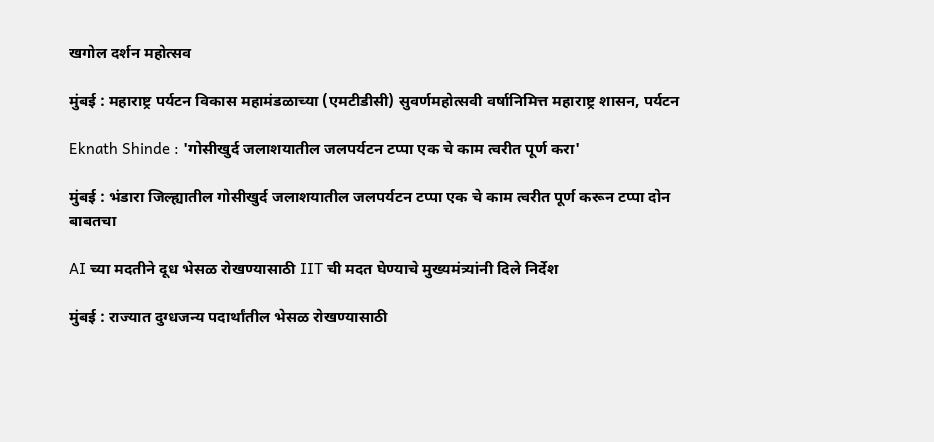खगोल दर्शन महोत्सव

मुंबई : महाराष्ट्र पर्यटन विकास महामंडळाच्या (एमटीडीसी) सुवर्णमहोत्सवी वर्षानिमित्त महाराष्ट्र शासन, पर्यटन

Eknath Shinde : 'गोसीखुर्द जलाशयातील जलपर्यटन टप्पा एक चे काम त्वरीत पूर्ण करा'

मुंबई : भंडारा जिल्ह्यातील गोसीखुर्द जलाशयातील जलपर्यटन टप्पा एक चे काम त्वरीत पूर्ण करून टप्पा दोन बाबतचा

AI च्या मदतीने दूध भेसळ रोखण्यासाठी IIT ची मदत घेण्याचे मुख्यमंत्र्यांनी दिले निर्देश

मुंबई : राज्यात दुग्धजन्य पदार्थांतील भेसळ रोखण्यासाठी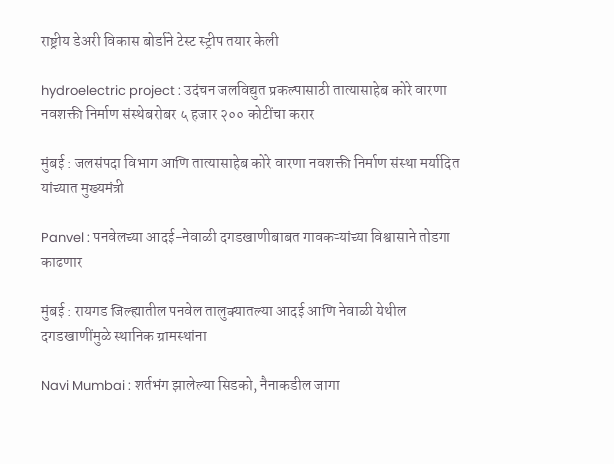राष्ट्रीय डेअरी विकास बोर्डाने टेस्ट स्ट्रीप तयार केली

hydroelectric project : उदंचन जलविद्युत प्रकल्पासाठी तात्यासाहेब कोरे वारणा नवशक्ती निर्माण संस्थेबरोबर ५ हजार २०० कोटींचा करार

मुंबई : जलसंपदा विभाग आणि तात्यासाहेब कोरे वारणा नवशक्ती निर्माण संस्था मर्यादित यांच्यात मुख्यमंत्री

Panvel : पनवेलच्या आदई-नेवाळी दगडखाणीबाबत गावकऱ्यांच्या विश्वासाने तोडगा काढणार

मुंबई : रायगड जिल्ह्यातील पनवेल तालुक्यातल्या आदई आणि नेवाळी येथील दगडखाणींमुळे स्थानिक ग्रामस्थांना

Navi Mumbai : शर्तभंग झालेल्या सिडको, नैनाकडील जागा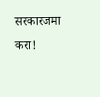सरकारजमा करा!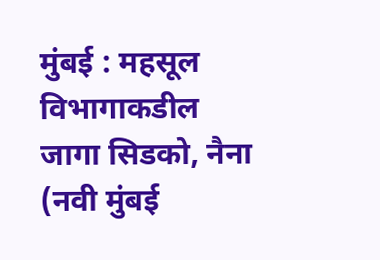मुंबई : महसूल विभागाकडील जागा सिडको, नैना (नवी मुंबई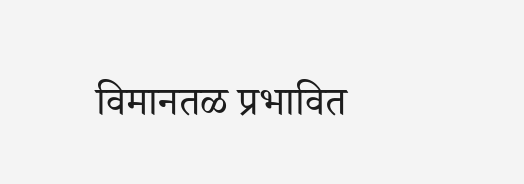विमानतळ प्रभावित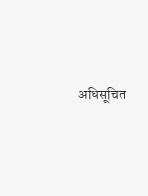अधिसूचित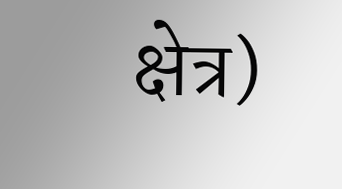क्षेत्र)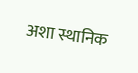अशा स्थानिक